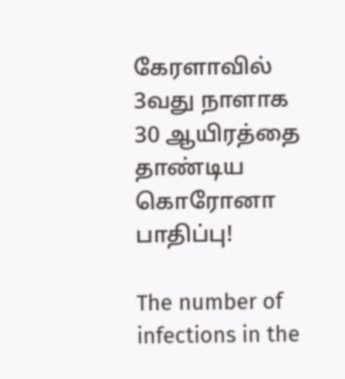கேரளாவில் 3வது நாளாக 30 ஆயிரத்தை தாண்டிய கொரோனா பாதிப்பு!

The number of infections in the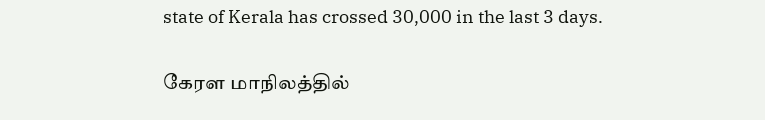state of Kerala has crossed 30,000 in the last 3 days.

கேரள மாநிலத்தில்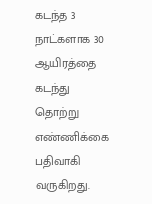கடந்த 3 நாட்களாக 30 ஆயிரத்தை கடந்து தொற்று எண்ணிக்கை பதிவாகி வருகிறது.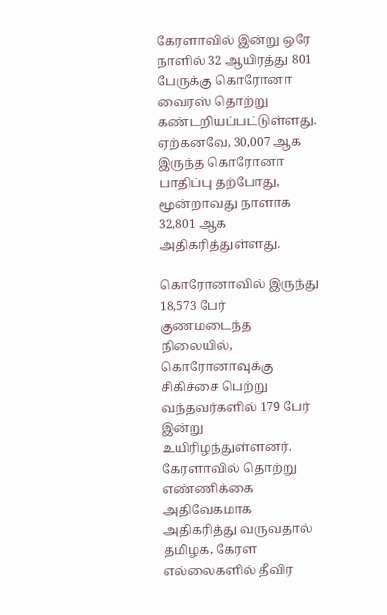கேரளாவில் இன்று ஒரே நாளில் 32 ஆயிரத்து 801 பேருக்கு கொரோனா வைரஸ் தொற்று கண்டறியப்பட்டுள்ளது. ஏற்கனவே, 30,007 ஆக இருந்த கொரோனா பாதிப்பு தற்போது, மூன்றாவது நாளாக 32,801 ஆக அதிகரித்துள்ளது.

கொரோனாவில் இருந்து 18,573 பேர் குணமடைந்த நிலையில், கொரோனாவுக்கு சிகிச்சை பெற்று வந்தவர்களில் 179 பேர் இன்று உயிரிழந்துள்ளனர். கேரளாவில் தொற்று எண்ணிக்கை அதிவேகமாக அதிகரித்து வருவதால் தமிழக, கேரள எல்லைகளில் தீவிர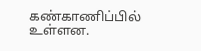கண்காணிப்பில் உள்ளன.